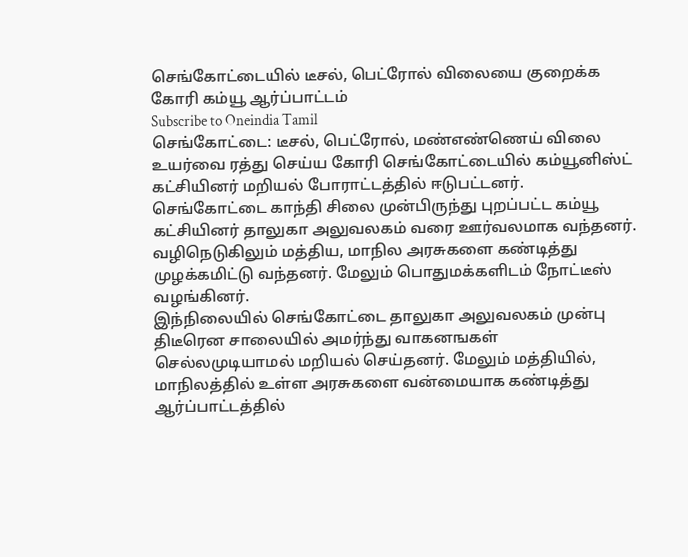செங்கோட்டையில் டீசல், பெட்ரோல் விலையை குறைக்க கோரி கம்யூ ஆர்ப்பாட்டம்
Subscribe to Oneindia Tamil
செங்கோட்டை: டீசல், பெட்ரோல், மண்எண்ணெய் விலை உயர்வை ரத்து செய்ய கோரி செங்கோட்டையில் கம்யூனிஸ்ட் கட்சியினர் மறியல் போராட்டத்தில் ஈடுபட்டனர்.
செங்கோட்டை காந்தி சிலை முன்பிருந்து புறப்பட்ட கம்யூ கட்சியினர் தாலுகா அலுவலகம் வரை ஊர்வலமாக வந்தனர். வழிநெடுகிலும் மத்திய, மாநில அரசுகளை கண்டித்து முழக்கமிட்டு வந்தனர். மேலும் பொதுமக்களிடம் நோட்டீஸ் வழங்கினர்.
இந்நிலையில் செங்கோட்டை தாலுகா அலுவலகம் முன்பு திடீரென சாலையில் அமர்ந்து வாகனஙகள் செல்லமுடியாமல் மறியல் செய்தனர். மேலும் மத்தியில், மாநிலத்தில் உள்ள அரசுகளை வன்மையாக கண்டித்து ஆர்ப்பாட்டத்தில்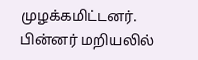முழக்கமிட்டனர்.
பின்னர் மறியலில்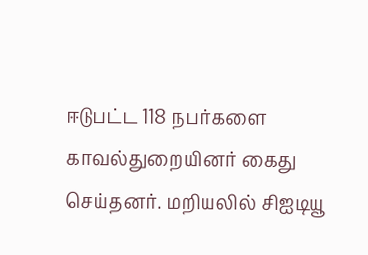ஈடுபட்ட 118 நபர்களை காவல்துறையினர் கைது செய்தனர். மறியலில் சிஐடியூ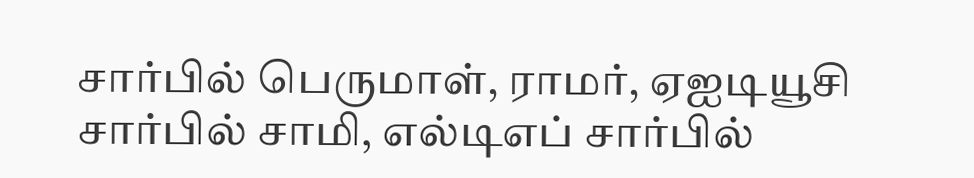சார்பில் பெருமாள், ராமர், ஏஐடியூசி சார்பில் சாமி, எல்டிஎப் சார்பில்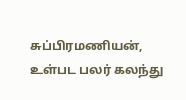சுப்பிரமணியன், உள்பட பலர் கலந்து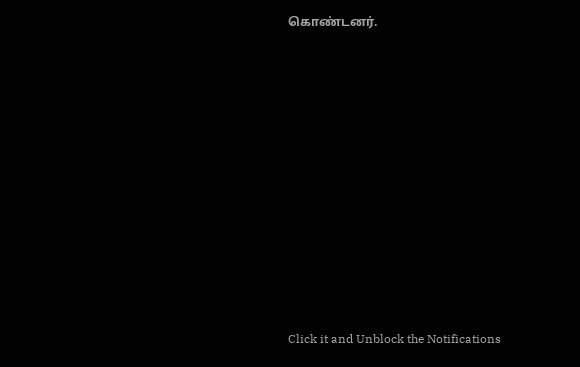கொண்டனர்.












Click it and Unblock the Notifications